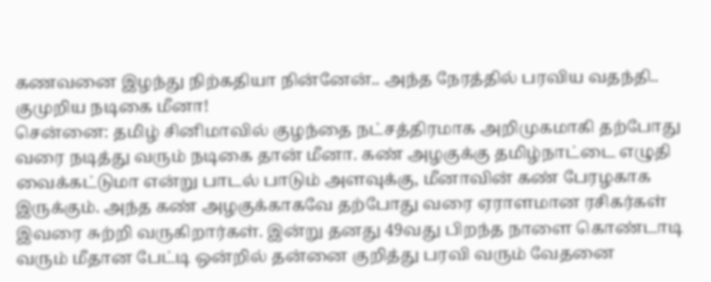கணவனை இழந்து நிற்கதியா நின்னேன்.. அந்த நேரத்தில் பரவிய வதந்தி.. குமுறிய நடிகை மீனா!
சென்னை: தமிழ் சினிமாவில் குழந்தை நட்சத்திரமாக அறிமுகமாகி தற்போது வரை நடித்து வரும் நடிகை தான் மீனா. கண் அழகுக்கு தமிழ்நாட்டை எழுதி வைக்கட்டுமா என்று பாடல் பாடும் அளவுக்கு, மீனாவின் கண் பேரழகாக இருக்கும். அந்த கண் அழகுக்காகவே தற்போது வரை ஏராளமான ரசிகர்கள் இவரை சுற்றி வருகிறார்கள். இன்று தனது 49வது பிறந்த நாளை கொண்டாடி வரும் மீதான பேட்டி ஒன்றில் தன்னை குறித்து பரவி வரும் வேதனை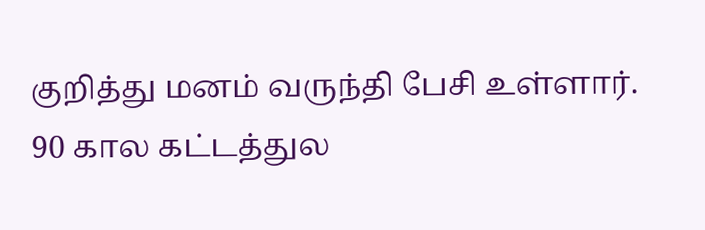குறித்து மனம் வருந்தி பேசி உள்ளார்.
90 கால கட்டத்துல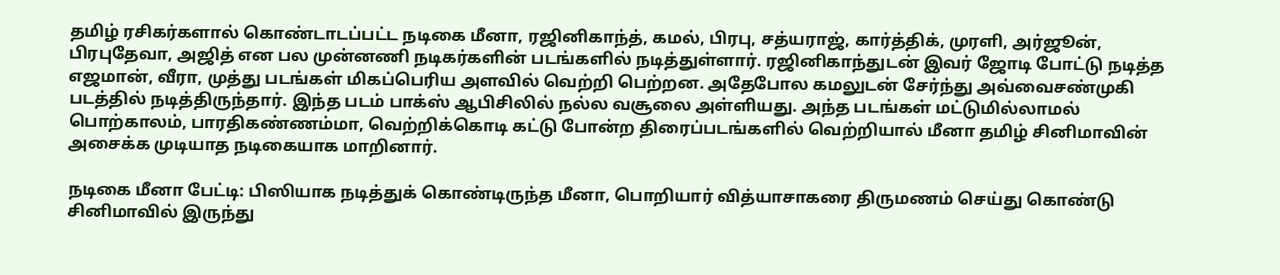தமிழ் ரசிகர்களால் கொண்டாடப்பட்ட நடிகை மீனா, ரஜினிகாந்த், கமல், பிரபு, சத்யராஜ், கார்த்திக், முரளி, அர்ஜூன், பிரபுதேவா, அஜித் என பல முன்னணி நடிகர்களின் படங்களில் நடித்துள்ளார். ரஜினிகாந்துடன் இவர் ஜோடி போட்டு நடித்த எஜமான், வீரா, முத்து படங்கள் மிகப்பெரிய அளவில் வெற்றி பெற்றன. அதேபோல கமலுடன் சேர்ந்து அவ்வைசண்முகி படத்தில் நடித்திருந்தார். இந்த படம் பாக்ஸ் ஆபிசிலில் நல்ல வசூலை அள்ளியது. அந்த படங்கள் மட்டுமில்லாமல் பொற்காலம், பாரதிகண்ணம்மா, வெற்றிக்கொடி கட்டு போன்ற திரைப்படங்களில் வெற்றியால் மீனா தமிழ் சினிமாவின் அசைக்க முடியாத நடிகையாக மாறினார்.

நடிகை மீனா பேட்டி: பிஸியாக நடித்துக் கொண்டிருந்த மீனா, பொறியார் வித்யாசாகரை திருமணம் செய்து கொண்டு சினிமாவில் இருந்து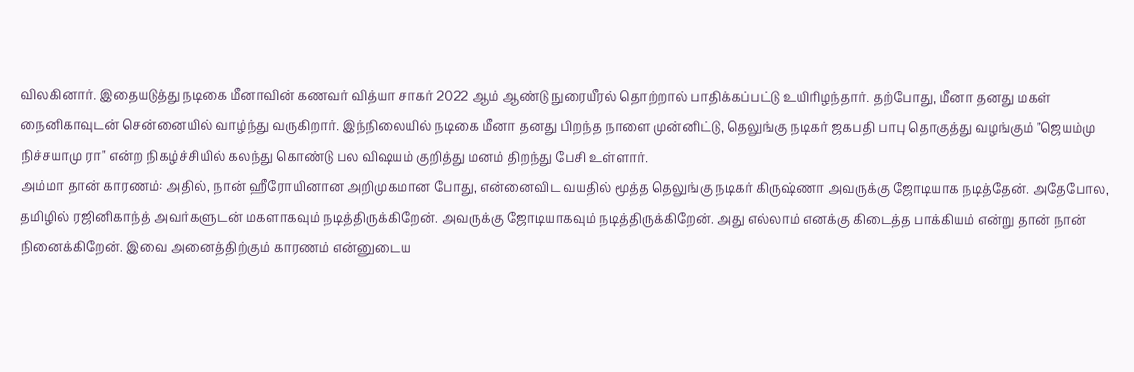விலகினார். இதையடுத்து நடிகை மீனாவின் கணவர் வித்யா சாகர் 2022 ஆம் ஆண்டு நுரையீரல் தொற்றால் பாதிக்கப்பட்டு உயிரிழந்தார். தற்போது, மீனா தனது மகள் நைனிகாவுடன் சென்னையில் வாழ்ந்து வருகிறார். இந்நிலையில் நடிகை மீனா தனது பிறந்த நாளை முன்னிட்டு, தெலுங்கு நடிகர் ஜகபதி பாபு தொகுத்து வழங்கும் "ஜெயம்மு நிச்சயாமு ரா" என்ற நிகழ்ச்சியில் கலந்து கொண்டு பல விஷயம் குறித்து மனம் திறந்து பேசி உள்ளார்.
அம்மா தான் காரணம்: அதில், நான் ஹீரோயினான அறிமுகமான போது, என்னைவிட வயதில் மூத்த தெலுங்கு நடிகர் கிருஷ்ணா அவருக்கு ஜோடியாக நடித்தேன். அதேபோல, தமிழில் ரஜினிகாந்த் அவர்களுடன் மகளாகவும் நடித்திருக்கிறேன். அவருக்கு ஜோடியாகவும் நடித்திருக்கிறேன். அது எல்லாம் எனக்கு கிடைத்த பாக்கியம் என்று தான் நான் நினைக்கிறேன். இவை அனைத்திற்கும் காரணம் என்னுடைய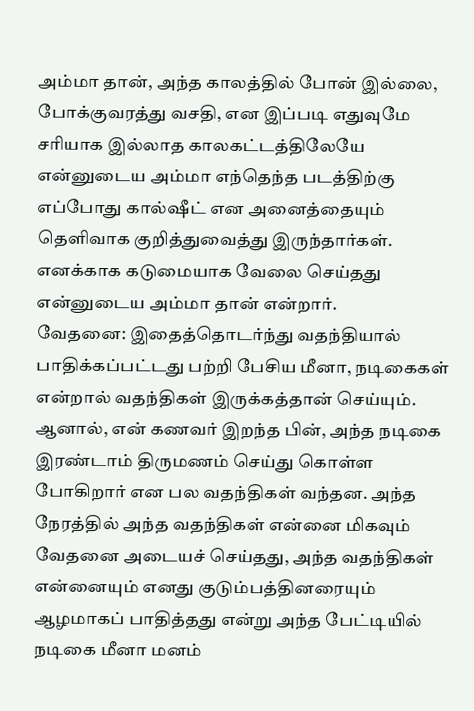அம்மா தான், அந்த காலத்தில் போன் இல்லை, போக்குவரத்து வசதி, என இப்படி எதுவுமே சரியாக இல்லாத காலகட்டத்திலேயே என்னுடைய அம்மா எந்தெந்த படத்திற்கு எப்போது கால்ஷீட் என அனைத்தையும் தெளிவாக குறித்துவைத்து இருந்தார்கள். எனக்காக கடுமையாக வேலை செய்தது என்னுடைய அம்மா தான் என்றார்.
வேதனை: இதைத்தொடர்ந்து வதந்தியால் பாதிக்கப்பட்டது பற்றி பேசிய மீனா, நடிகைகள் என்றால் வதந்திகள் இருக்கத்தான் செய்யும். ஆனால், என் கணவர் இறந்த பின், அந்த நடிகை இரண்டாம் திருமணம் செய்து கொள்ள போகிறார் என பல வதந்திகள் வந்தன. அந்த நேரத்தில் அந்த வதந்திகள் என்னை மிகவும் வேதனை அடையச் செய்தது, அந்த வதந்திகள் என்னையும் எனது குடும்பத்தினரையும் ஆழமாகப் பாதித்தது என்று அந்த பேட்டியில் நடிகை மீனா மனம்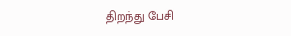திறந்து பேசி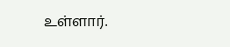உள்ளார்.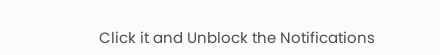Click it and Unblock the Notifications